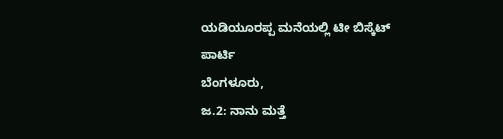ಯಡಿಯೂರಪ್ಪ ಮನೆಯಲ್ಲಿ ಟೀ ಬಿಸ್ಕೆಟ್ ಪಾರ್ಟಿ
ಬೆಂಗಳೂರು,
ಜ.2: ನಾನು ಮತ್ತೆ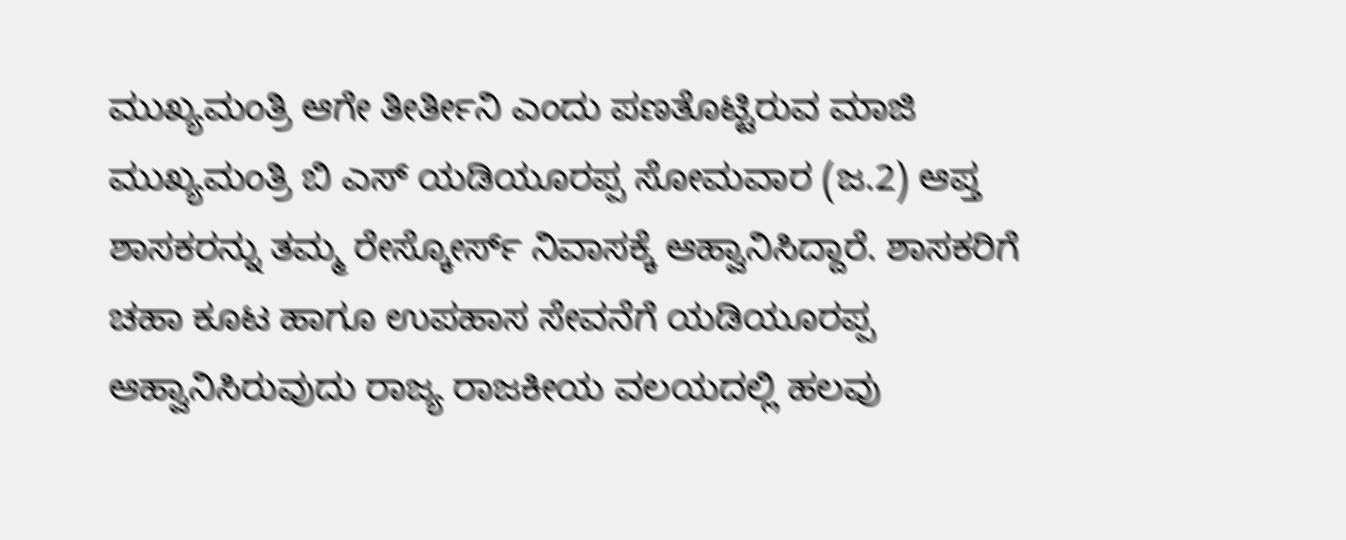ಮುಖ್ಯಮಂತ್ರಿ ಆಗೇ ತೀರ್ತೀನಿ ಎಂದು ಪಣತೊಟ್ಟಿರುವ ಮಾಜಿ ಮುಖ್ಯಮಂತ್ರಿ ಬಿ ಎಸ್ ಯಡಿಯೂರಪ್ಪ ಸೋಮವಾರ (ಜ.2) ಆಪ್ತ ಶಾಸಕರನ್ನು ತಮ್ಮ ರೇಸ್ಕೋರ್ಸ್ ನಿವಾಸಕ್ಕೆ ಆಹ್ವಾನಿಸಿದ್ದಾರೆ. ಶಾಸಕರಿಗೆ ಚಹಾ ಕೂಟ ಹಾಗೂ ಉಪಹಾಸ ಸೇವನೆಗೆ ಯಡಿಯೂರಪ್ಪ ಆಹ್ವಾನಿಸಿರುವುದು ರಾಜ್ಯ ರಾಜಕೀಯ ವಲಯದಲ್ಲಿ ಹಲವು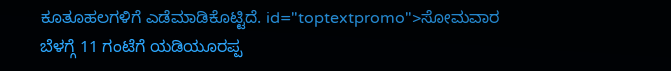ಕೂತೂಹಲಗಳಿಗೆ ಎಡೆಮಾಡಿಕೊಟ್ಟಿದೆ. id="toptextpromo">ಸೋಮವಾರ
ಬೆಳಗ್ಗೆ 11 ಗಂಟೆಗೆ ಯಡಿಯೂರಪ್ಪ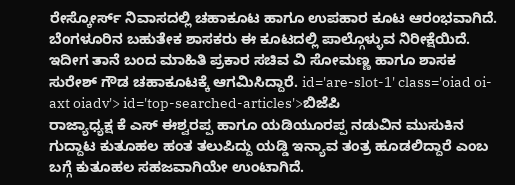ರೇಸ್ಕೋರ್ಸ್ ನಿವಾಸದಲ್ಲಿ ಚಹಾಕೂಟ ಹಾಗೂ ಉಪಹಾರ ಕೂಟ ಆರಂಭವಾಗಿದೆ. ಬೆಂಗಳೂರಿನ ಬಹುತೇಕ ಶಾಸಕರು ಈ ಕೂಟದಲ್ಲಿ ಪಾಲ್ಗೊಳ್ಳುವ ನಿರೀಕ್ಷೆಯಿದೆ. ಇದೀಗ ತಾನೆ ಬಂದ ಮಾಹಿತಿ ಪ್ರಕಾರ ಸಚಿವ ವಿ ಸೋಮಣ್ಣ ಹಾಗೂ ಶಾಸಕ ಸುರೇಶ್ ಗೌಡ ಚಹಾಕೂಟಕ್ಕೆ ಆಗಮಿಸಿದ್ದಾರೆ. id='are-slot-1' class='oiad oi-axt oiadv'> id='top-searched-articles'>ಬಿಜೆಪಿ
ರಾಜ್ಯಾಧ್ಯಕ್ಷ ಕೆ ಎಸ್ ಈಶ್ವರಪ್ಪ ಹಾಗೂ ಯಡಿಯೂರಪ್ಪ ನಡುವಿನ ಮುಸುಕಿನ ಗುದ್ದಾಟ ಕುತೂಹಲ ಹಂತ ತಲುಪಿದ್ದು ಯಡ್ಡಿ ಇನ್ಯಾವ ತಂತ್ರ ಹೂಡಲಿದ್ದಾರೆ ಎಂಬ ಬಗ್ಗೆ ಕುತೂಹಲ ಸಹಜವಾಗಿಯೇ ಉಂಟಾಗಿದೆ.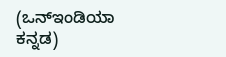(ಒನ್ಇಂಡಿಯಾ ಕನ್ನಡ)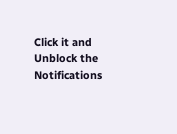Click it and Unblock the Notifications